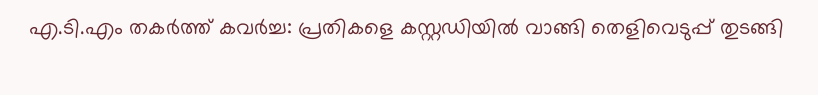എ.ടി.എം തകർത്ത് കവർച്ച: പ്രതികളെ കസ്റ്റഡിയിൽ വാങ്ങി തെളിവെടുപ്പ് തുടങ്ങി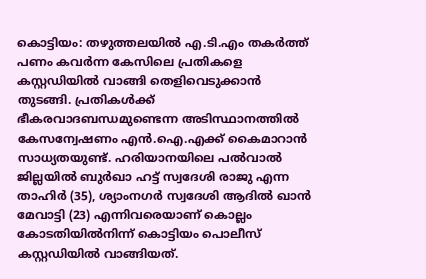കൊട്ടിയം: തഴുത്തലയിൽ എ.ടി.എം തകർത്ത് പണം കവർന്ന കേസിലെ പ്രതികളെ കസ്റ്റഡിയിൽ വാങ്ങി തെളിവെടുക്കാൻ തുടങ്ങി. പ്രതികൾക്ക് ഭീകരവാദബന്ധമുണ്ടെന്ന അടിസ്ഥാനത്തിൽ കേസന്വേഷണം എൻ.ഐ.എക്ക് കൈമാറാൻ സാധ്യതയുണ്ട്. ഹരിയാനയിലെ പൽവാൽ ജില്ലയിൽ ബുർഖാ ഹട്ട് സ്വദേശി രാജു എന്ന താഹിർ (35), ശ്യാംനഗർ സ്വദേശി ആദിൽ ഖാൻ മേവാട്ടി (23) എന്നിവരെയാണ് കൊല്ലം കോടതിയിൽനിന്ന് കൊട്ടിയം പൊലീസ് കസ്റ്റഡിയിൽ വാങ്ങിയത്.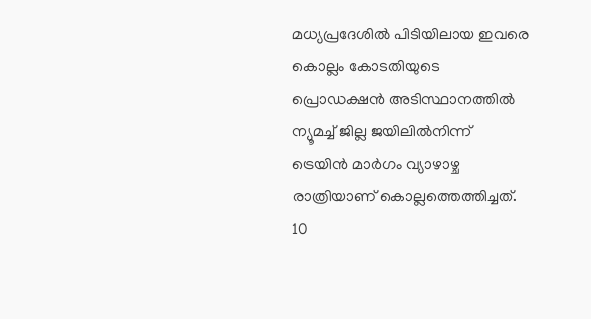മധ്യപ്രദേശിൽ പിടിയിലായ ഇവരെ കൊല്ലം കോടതിയുടെ പ്രൊഡക്ഷൻ അടിസ്ഥാനത്തിൽ ന്യൂമച്ച് ജില്ല ജയിലിൽനിന്ന് ട്രെയിൻ മാർഗം വ്യാഴാഴ്ച രാത്രിയാണ് കൊല്ലത്തെത്തിച്ചത്. 10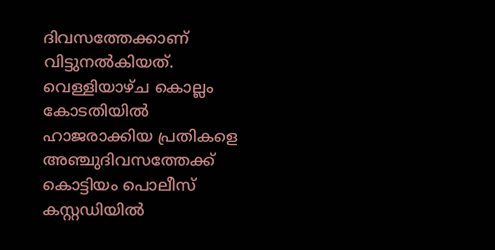ദിവസത്തേക്കാണ് വിട്ടുനൽകിയത്. വെള്ളിയാഴ്ച കൊല്ലം കോടതിയിൽ ഹാജരാക്കിയ പ്രതികളെ അഞ്ചുദിവസത്തേക്ക് കൊട്ടിയം പൊലീസ് കസ്റ്റഡിയിൽ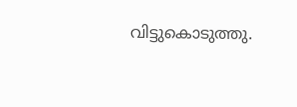വിട്ടുകൊടുത്തു.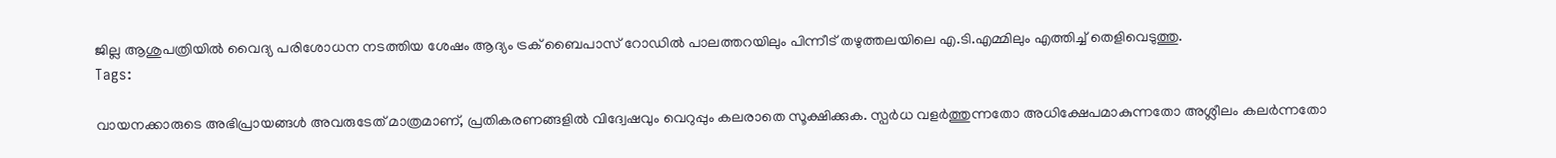ജില്ല ആശുപത്രിയിൽ വൈദ്യ പരിശോധന നടത്തിയ ശേഷം ആദ്യം ട്രക് ബൈപാസ് റോഡിൽ പാലത്തറയിലും പിന്നീട് തഴുത്തലയിലെ എ.ടി.എമ്മിലും എത്തിച്ച് തെളിവെടുത്തു.
Tags:

വായനക്കാരുടെ അഭിപ്രായങ്ങള്‍ അവരുടേത് മാത്രമാണ്, പ്രതികരണങ്ങളിൽ വിദ്വേഷവും വെറുപ്പും കലരാതെ സൂക്ഷിക്കുക. സ്പർധ വളർത്തുന്നതോ അധിക്ഷേപമാകുന്നതോ അശ്ലീലം കലർന്നതോ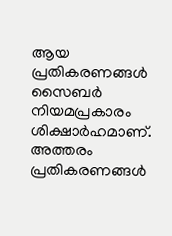ആയ പ്രതികരണങ്ങൾ സൈബർ നിയമപ്രകാരം ശിക്ഷാർഹമാണ്. അത്തരം പ്രതികരണങ്ങൾ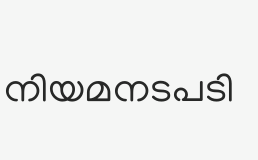നിയമനടപടി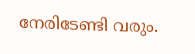നേരിടേണ്ടി വരും.